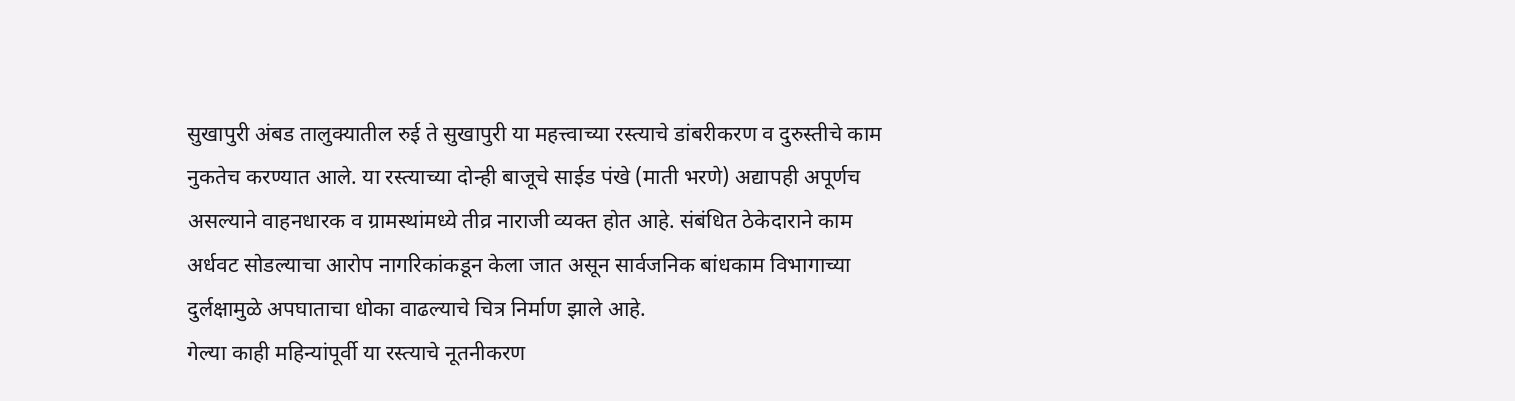सुखापुरी अंबड तालुक्यातील रुई ते सुखापुरी या महत्त्वाच्या रस्त्याचे डांबरीकरण व दुरुस्तीचे काम नुकतेच करण्यात आले. या रस्त्याच्या दोन्ही बाजूचे साईड पंखे (माती भरणे) अद्यापही अपूर्णच असल्याने वाहनधारक व ग्रामस्थांमध्ये तीव्र नाराजी व्यक्त होत आहे. संबंधित ठेकेदाराने काम अर्धवट सोडल्याचा आरोप नागरिकांकडून केला जात असून सार्वजनिक बांधकाम विभागाच्या दुर्लक्षामुळे अपघाताचा धोका वाढल्याचे चित्र निर्माण झाले आहे.
गेल्या काही महिन्यांपूर्वी या रस्त्याचे नूतनीकरण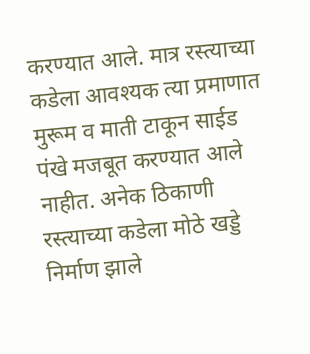करण्यात आले. मात्र रस्त्याच्या कडेला आवश्यक त्या प्रमाणात मुरूम व माती टाकून साईड पंखे मजबूत करण्यात आले नाहीत. अनेक ठिकाणी रस्त्याच्या कडेला मोठे खड्डे निर्माण झाले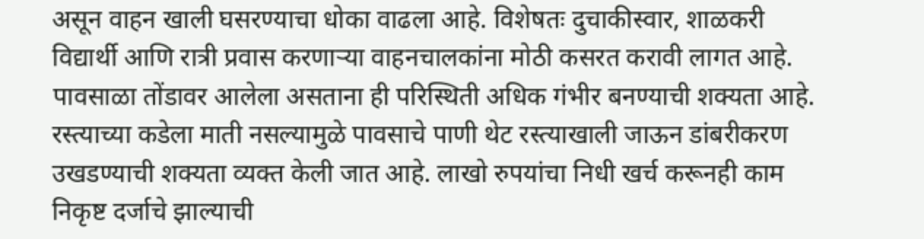असून वाहन खाली घसरण्याचा धोका वाढला आहे. विशेषतः दुचाकीस्वार, शाळकरी विद्यार्थी आणि रात्री प्रवास करणाऱ्या वाहनचालकांना मोठी कसरत करावी लागत आहे.
पावसाळा तोंडावर आलेला असताना ही परिस्थिती अधिक गंभीर बनण्याची शक्यता आहे. रस्त्याच्या कडेला माती नसल्यामुळे पावसाचे पाणी थेट रस्त्याखाली जाऊन डांबरीकरण उखडण्याची शक्यता व्यक्त केली जात आहे. लाखो रुपयांचा निधी खर्च करूनही काम निकृष्ट दर्जाचे झाल्याची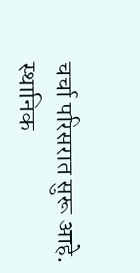चर्चा परिसरात सुरू आहे.
स्थानिक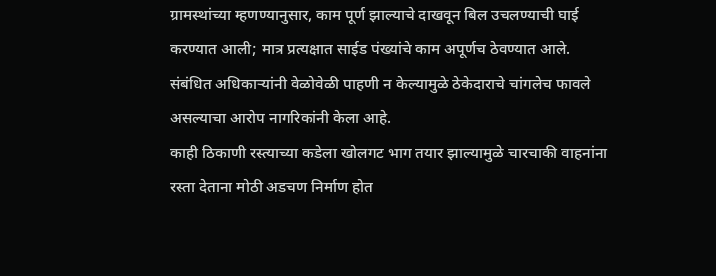ग्रामस्थांच्या म्हणण्यानुसार, काम पूर्ण झाल्याचे दाखवून बिल उचलण्याची घाई करण्यात आली; मात्र प्रत्यक्षात साईड पंख्यांचे काम अपूर्णच ठेवण्यात आले. संबंधित अधिकाऱ्यांनी वेळोवेळी पाहणी न केल्यामुळे ठेकेदाराचे चांगलेच फावले असल्याचा आरोप नागरिकांनी केला आहे.
काही ठिकाणी रस्त्याच्या कडेला खोलगट भाग तयार झाल्यामुळे चारचाकी वाहनांना रस्ता देताना मोठी अडचण निर्माण होत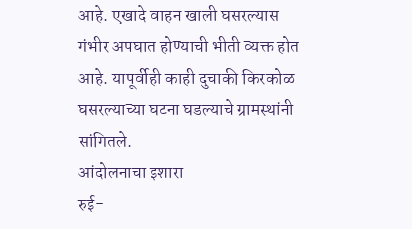आहे. एखादे वाहन खाली घसरल्यास गंभीर अपघात होण्याची भीती व्यक्त होत आहे. यापूर्वीही काही दुचाकी किरकोळ घसरल्याच्या घटना घडल्याचे ग्रामस्थांनी सांगितले.
आंदोलनाचा इशारा
रुई-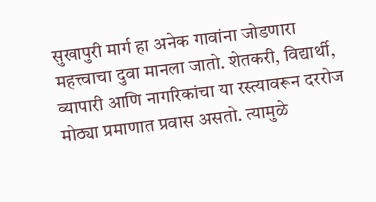सुखापुरी मार्ग हा अनेक गावांना जोडणारा महत्त्वाचा दुवा मानला जातो. शेतकरी, विद्यार्थी, व्यापारी आणि नागरिकांचा या रस्त्यावरून दररोज मोठ्या प्रमाणात प्रवास असतो. त्यामुळे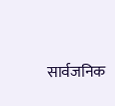सार्वजनिक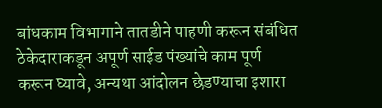बांधकाम विभागाने तातडीने पाहणी करून संबंधित ठेकेदाराकडून अपूर्ण साईड पंख्यांचे काम पूर्ण करून घ्यावे, अन्यथा आंदोलन छेडण्याचा इशारा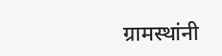ग्रामस्थांनी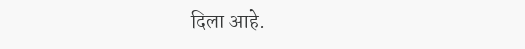दिला आहे.